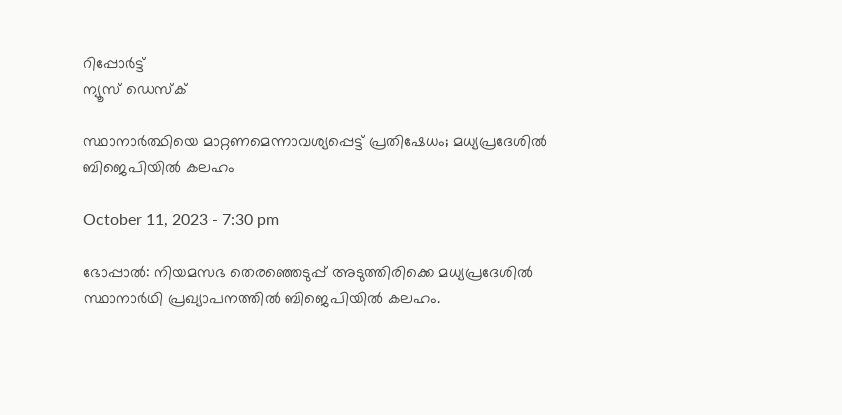റിപ്പോര്‍ട്ട്
ന്യൂസ് ഡെസ്ക്

സ്ഥാനാര്‍ത്ഥിയെ മാറ്റണമെന്നാവശ്യപ്പെട്ട് പ്രതിഷേധം; മധ്യപ്രദേശില്‍ ബിജെപിയില്‍ കലഹം

October 11, 2023 - 7:30 pm

ഭോപ്പാല്‍: നിയമസഭ തെരഞ്ഞെടുപ്പ് അടുത്തിരിക്കെ മധ്യപ്രദേശിൽ സ്ഥാനാര്‍ഥി പ്രഖ്യാപനത്തിൽ ബിജെപിയിൽ കലഹം.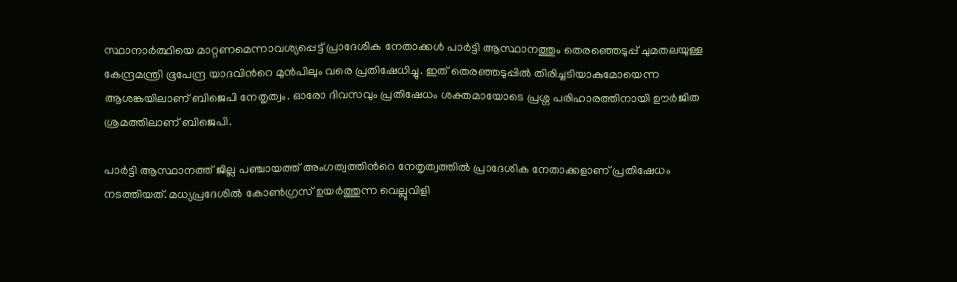സ്ഥാനാര്‍ത്ഥിയെ മാറ്റണമെന്നാവശ്യപ്പെട്ട് പ്രാദേശിക നേതാക്കള്‍ പാര്‍ട്ടി ആസ്ഥാനത്തും തെരഞ്ഞെടുപ്പ് ചുമതലയുള്ള കേന്ദ്രമന്ത്രി ഭൂപേന്ദ്ര യാദവിന്‍റെ മുന്‍പിലും വരെ പ്രതിഷേധിച്ചു. ഇത് തെരഞ്ഞടുപ്പിൽ തിരിച്ചടിയാകുമോയെന്ന ആശങ്കയിലാണ് ബിജെപി നേതൃത്വം. ഓരോ ദിവസവും പ്രതിഷേധം ശക്തമായോടെ പ്രശ്ന പരിഹാരത്തിനായി ഊര്‍ജിത ശ്രമത്തിലാണ് ബിജെപി.

പാര്‍ട്ടി ആസ്ഥാനത്ത് ജില്ല പഞ്ചായത്ത് അംഗത്വത്തിന്‍റെ നേതൃത്വത്തില്‍ പ്രാദേശിക നേതാക്കളാണ് പ്രതിഷേധം നടത്തിയത്. മധ്യപ്രദേശില്‍ കോണ്‍ഗ്രസ് ഉയര്‍ത്തുന്ന വെല്ലുവിളി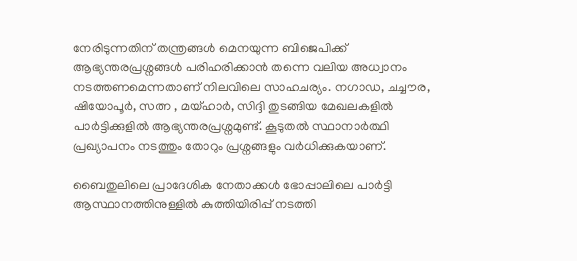നേരിടുന്നതിന് തന്ത്രങ്ങള്‍ മെനയുന്ന ബിജെപിക്ക് ആഭ്യന്തരപ്രശ്നങ്ങള്‍ പരിഹരിക്കാൻ തന്നെ വലിയ അധ്വാനം നടത്തണമെന്നതാണ് നിലവിലെ സാഹചര്യം. നഗാഡ, ചച്ചൗര, ഷിയോപൂർ, സത്ന , മയ്ഹാർ, സിദ്ദി തുടങ്ങിയ മേഖലകളില്‍ പാർട്ടിക്കുളില്‍ ആഭ്യന്തരപ്രശ്നമുണ്ട്. കൂടുതല്‍ സ്ഥാനാര്‍ത്ഥി പ്രഖ്യാപനം നടത്തും തോറും പ്രശ്നങ്ങളും വര്‍ധിക്കുകയാണ്.

ബൈതുലിലെ പ്രാദേശിക നേതാക്കള്‍ ഭോപ്പാലിലെ പാര്‍ട്ടി ആസ്ഥാനത്തിനുള്ളില്‍ കുത്തിയിരിപ്പ് നടത്തി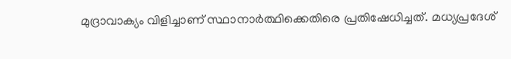മുദ്രാവാക്യം വിളിച്ചാണ് സ്ഥാനാർത്ഥിക്കെതിരെ പ്രതിഷേധിച്ചത്. മധ്യപ്രദേശ്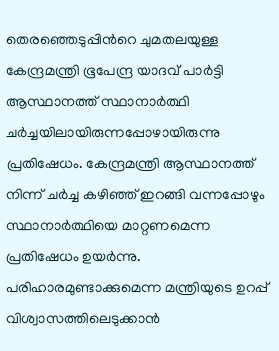തെരഞ്ഞെടുപ്പിന്‍റെ ചുമതലയുള്ള കേന്ദ്രമന്ത്രി ഭൂപേന്ദ്ര യാദവ് പാര്‍ട്ടി ആസ്ഥാനത്ത് സ്ഥാനാര്‍ത്ഥി ചർച്ചയിലായിരുന്നപ്പോഴായിരുന്നു പ്രതിഷേധം. കേന്ദ്രമന്ത്രി ആസ്ഥാനത്ത് നിന്ന് ചർച്ച കഴിഞ്ഞ് ഇറങ്ങി വന്നപ്പോഴും സ്ഥാനാർത്ഥിയെ മാറ്റണമെന്ന പ്രതിഷേധം ഉയര്‍ന്നു. പരിഹാരമുണ്ടാക്കുമെന്ന മന്ത്രിയുടെ ഉറപ്പ് വിശ്വാസത്തിലെടുക്കാന്‍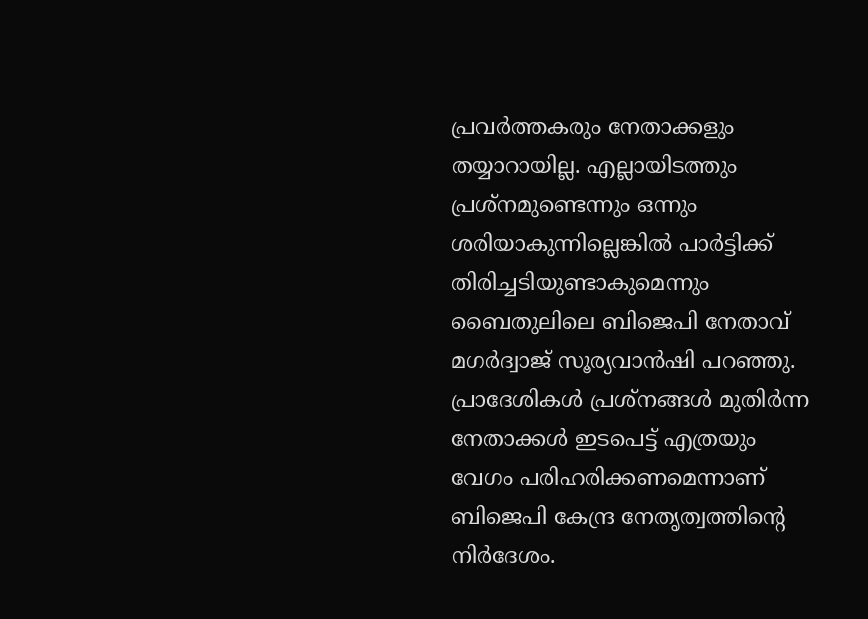പ്രവർത്തകരും നേതാക്കളും തയ്യാറായില്ല. എല്ലായിടത്തും പ്രശ്നമുണ്ടെന്നും ഒന്നും ശരിയാകുന്നില്ലെങ്കില്‍ പാര്‍ട്ടിക്ക് തിരിച്ചടിയുണ്ടാകുമെന്നും ബൈതുലിലെ ബിജെപി നേതാവ് മഗർദ്വാജ് സൂര്യവാൻഷി പറഞ്ഞു. പ്രാദേശികള്‍ പ്രശ്നങ്ങള്‍ മുതിര്‍ന്ന നേതാക്കള്‍ ഇടപെട്ട് എത്രയും വേഗം പരിഹരിക്കണമെന്നാണ് ബിജെപി കേന്ദ്ര നേതൃത്വത്തിന്‍റെ നിര്‍ദേശം.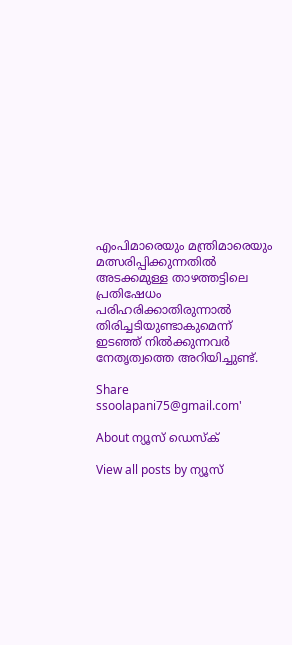എംപിമാരെയും മന്ത്രിമാരെയും മത്സരിപ്പിക്കുന്നതില്‍ അടക്കമുള്ള താഴത്തട്ടിലെ പ്രതിഷേധം പരിഹരിക്കാതിരുന്നാല്‍ തിരിച്ചടിയുണ്ടാകുമെന്ന് ഇടഞ്ഞ് നില്‍ക്കുന്നവർ നേതൃത്വത്തെ അറിയിച്ചുണ്ട്.

Share
ssoolapani75@gmail.com'

About ന്യൂസ് ഡെസ്ക്

View all posts by ന്യൂസ്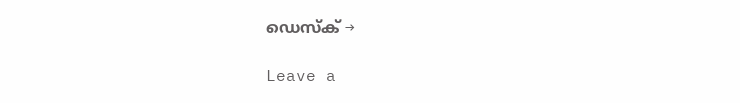ഡെസ്ക് →

Leave a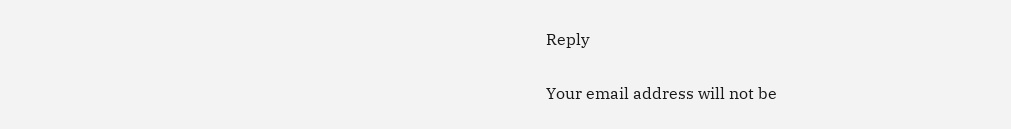Reply

Your email address will not be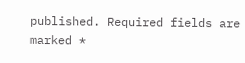published. Required fields are marked *